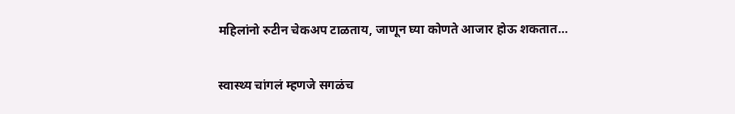महिलांनो रुटीन चेकअप टाळताय, जाणून घ्या कोणते आजार होऊ शकतात…

स्वास्थ्य चांगलं म्हणजे सगळंच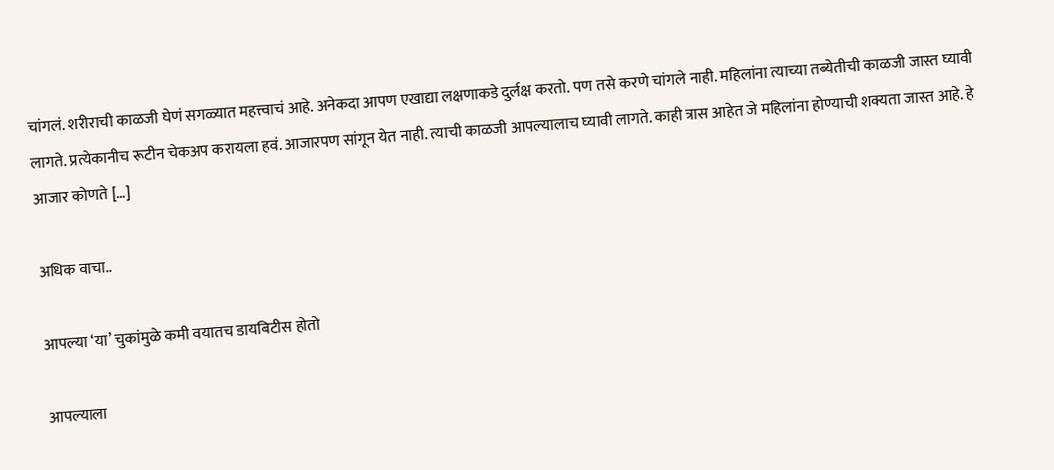चांगलं. शरीराची काळजी घेणं सगळ्यात महत्त्वाचं आहे. अनेकदा आपण एखाद्या लक्षणाकडे दुर्लक्ष करतो. पण तसे करणे चांगले नाही. महिलांना त्याच्या तब्येतीची काळजी जास्त घ्यावी लागते. प्रत्येकानीच रूटीन चेकअप करायला हवं. आजारपण सांगून येत नाही. त्याची काळजी आपल्यालाच घ्यावी लागते. काही त्रास आहेत जे महिलांना होण्याची शक्यता जास्त आहे. हे आजार कोणते […]

अधिक वाचा..

आपल्या ‘या’ चुकांमुळे कमी वयातच डायबिटीस होतो

आपल्याला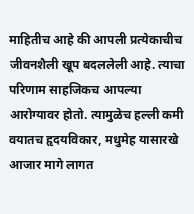माहितीच आहे की आपली प्रत्येकाचीच जीवनशैली खूप बदललेली आहे. त्याचा परिणाम साहजिकच आपल्या आरोग्यावर होतो. त्यामुळेच हल्ली कमी वयातच हृदयविकार, मधुमेह यासारखे आजार मागे लागत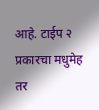आहे. टाईप २ प्रकारचा मधुमेह तर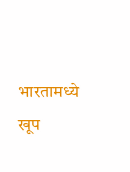भारतामध्ये खूप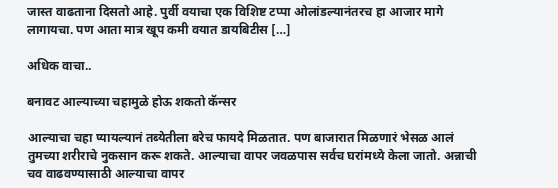जास्त वाढताना दिसतो आहे. पुर्वी वयाचा एक विशिष्ट टप्पा ओलांडल्यानंतरच हा आजार मागे लागायचा. पण आता मात्र खूप कमी वयात डायबिटीस […]

अधिक वाचा..

बनावट आल्याच्या चहामुळे होऊ शकतो कॅन्सर

आल्याचा चहा प्यायल्यानं तब्येतीला बरेच फायदे मिळतात. पण बाजारात मिळणारं भेसळ आलं तुमच्या शरीराचे नुकसान करू शकते. आल्याचा वापर जवळपास सर्वच घरांमध्ये केला जातो. अन्नाची चव वाढवण्यासाठी आल्याचा वापर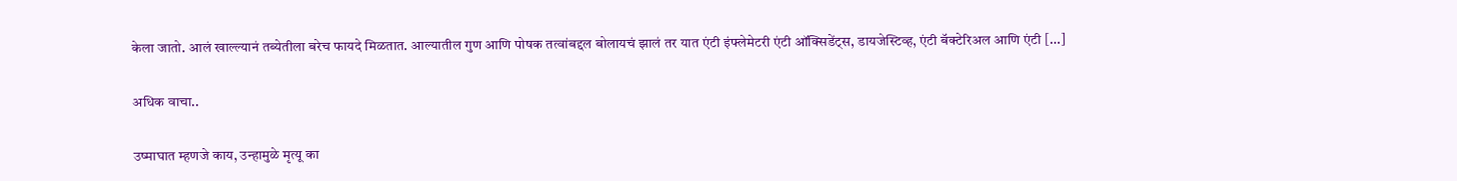केला जातो. आलं खाल्ल्यानं तब्येतीला बरेच फायदे मिळतात. आल्यातील गुण आणि पोषक तत्वांबद्दल बोलायचं झालं तर यात एंटी इंफ्लेमेटरी एंटी ऑक्सिडेंट्स, डायजेस्टिव्ह, एंटी बॅक्टेरिअल आणि एंटी […]

अधिक वाचा..

उष्माघात म्हणजे काय, उन्हामुळे मृत्यू का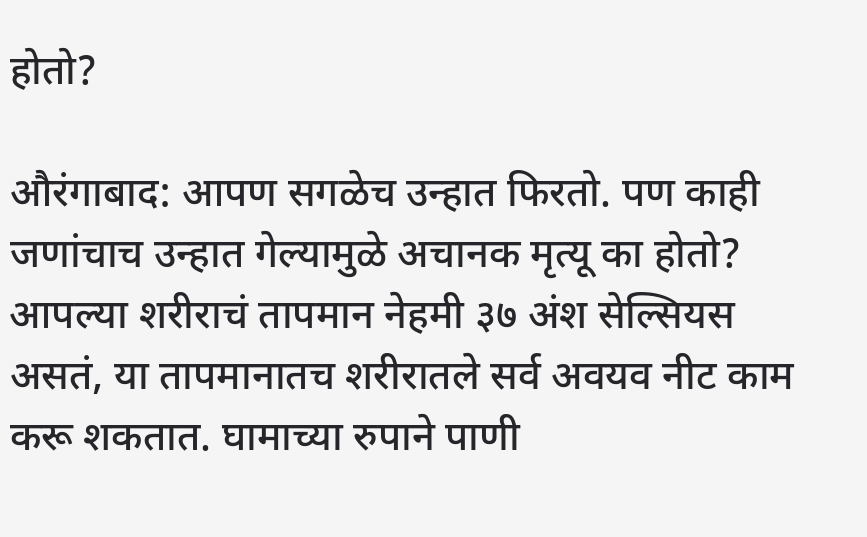होतो?

औरंगाबाद: आपण सगळेच उन्हात फिरतो. पण काही जणांचाच उन्हात गेल्यामुळे अचानक मृत्यू का होतो? आपल्या शरीराचं तापमान नेहमी ३७ अंश सेल्सियस असतं, या तापमानातच शरीरातले सर्व अवयव नीट काम करू शकतात. घामाच्या रुपाने पाणी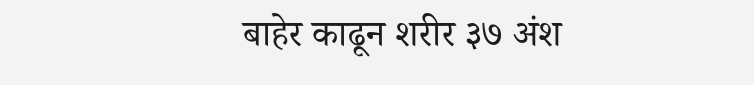बाहेर काढून शरीर ३७ अंश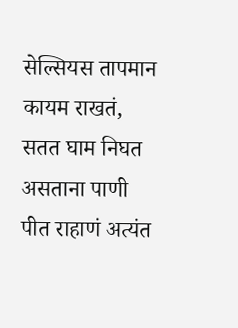सेल्सियस तापमान कायम राखतं, सतत घाम निघत असताना पाणी पीत राहाणं अत्यंत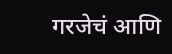गरजेचं आणि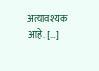अत्यावश्यक आहे. […]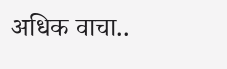अधिक वाचा..